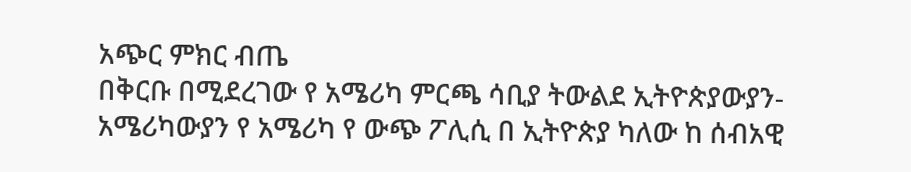አጭር ምክር ብጤ
በቅርቡ በሚደረገው የ አሜሪካ ምርጫ ሳቢያ ትውልደ ኢትዮጵያውያን-አሜሪካውያን የ አሜሪካ የ ውጭ ፖሊሲ በ ኢትዮጵያ ካለው ከ ሰብአዊ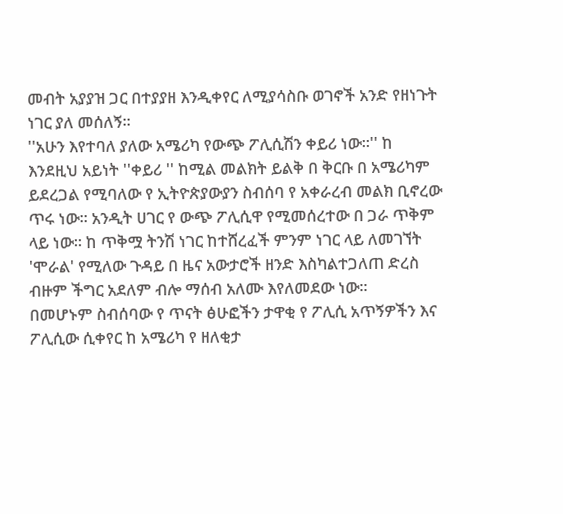መብት አያያዝ ጋር በተያያዘ እንዲቀየር ለሚያሳስቡ ወገኖች አንድ የዘነጉት ነገር ያለ መሰለኝ።
''አሁን እየተባለ ያለው አሜሪካ የውጭ ፖሊሲሽን ቀይሪ ነው።'' ከ እንደዚህ አይነት ''ቀይሪ '' ከሚል መልክት ይልቅ በ ቅርቡ በ አሜሪካም ይደረጋል የሚባለው የ ኢትዮጵያውያን ስብሰባ የ አቀራረብ መልክ ቢኖረው ጥሩ ነው። አንዲት ሀገር የ ውጭ ፖሊሲዋ የሚመሰረተው በ ጋራ ጥቅም ላይ ነው። ከ ጥቅሟ ትንሽ ነገር ከተሸረፈች ምንም ነገር ላይ ለመገኘት 'ሞራል' የሚለው ጉዳይ በ ዜና አውታሮች ዘንድ እስካልተጋለጠ ድረስ ብዙም ችግር አደለም ብሎ ማሰብ አለሙ እየለመደው ነው።
በመሆኑም ስብሰባው የ ጥናት ፅሁፎችን ታዋቂ የ ፖሊሲ አጥኝዎችን እና ፖሊሲው ሲቀየር ከ አሜሪካ የ ዘለቂታ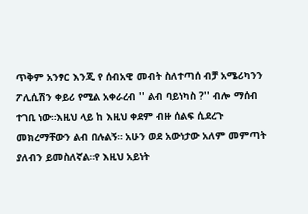ጥቅም አንፃር እንጂ የ ሰብአዊ መብት ስለተጣሰ ብቻ አሜሪካንን ፖሊሲሽን ቀይሪ የሚል አቀራረብ '' ልብ ባይነካስ ?'' ብሎ ማሰብ ተገቢ ነው።እዚህ ላይ ከ እዚህ ቀደም ብዙ ሰልፍ ሲደረጉ መክረማቸውን ልብ በሉልኝ። አሁን ወደ አውነታው አለም መምጣት ያለብን ይመስለኛል።የ እዚህ አይነት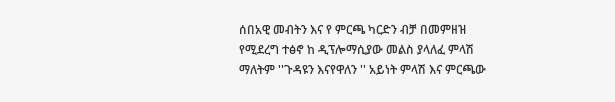ሰበአዊ መብትን እና የ ምርጫ ካርድን ብቻ በመምዘዝ የሚደረግ ተፅኖ ከ ዲፕሎማሲያው መልስ ያላለፈ ምላሽ ማለትም ''ጉዳዩን እናየዋለን '' አይነት ምላሽ እና ምርጫው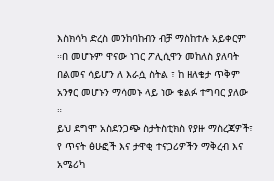እስክሳካ ድረስ መንከባከብን ብቻ ማስከተሉ አይቀርም ።በ መሆኑም ዋናው ነገር ፖሊሲዋን መከለስ ያለባት በልመና ሳይሆን ለ እራሷ ስትል ፣ ከ ዘለቄታ ጥቅም አንፃር መሆኑን ማሳመኑ ላይ ነው ቁልፉ ተግባር ያለው ።
ይህ ደግሞ አስደንጋጭ ስታትስቲክስ የያዙ ማስረጃዎች፣ የ ጥናት ፅሁፎች እና ታዋቂ ተናጋሪዎችን ማቅረብ እና አሜሪካ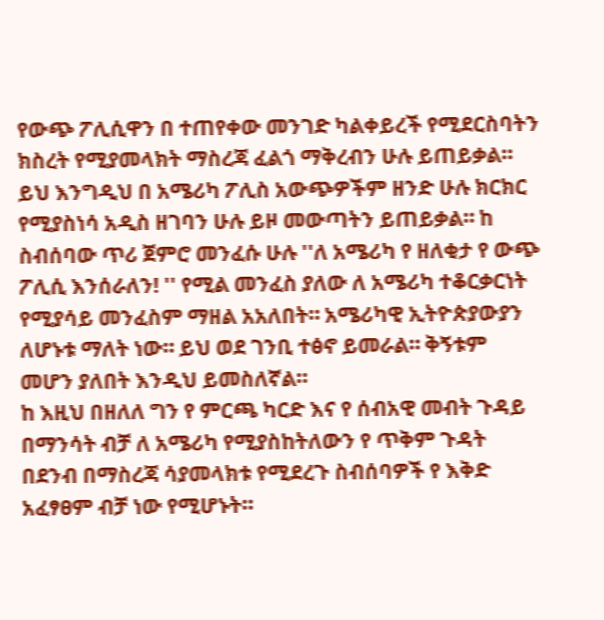የውጭ ፖሊሲዋን በ ተጠየቀው መንገድ ካልቀይረች የሚደርስባትን ክስረት የሚያመላክት ማስረጃ ፈልጎ ማቅረብን ሁሉ ይጠይቃል። ይህ እንግዲህ በ አሜሪካ ፖሊስ አውጭዎችም ዘንድ ሁሉ ክርክር የሚያስነሳ አዲስ ዘገባን ሁሉ ይዞ መውጣትን ይጠይቃል። ከ ስብሰባው ጥሪ ጀምሮ መንፈሱ ሁሉ ''ለ አሜሪካ የ ዘለቂታ የ ውጭ ፖሊሲ እንሰራለን! '' የሚል መንፈስ ያለው ለ አሜሪካ ተቆርቃርነት የሚያሳይ መንፈስም ማዘል አአለበት። አሜሪካዊ ኢትዮጵያውያን ለሆኑቱ ማለት ነው። ይህ ወደ ገንቢ ተፅኖ ይመራል። ቅኝቱም መሆን ያለበት እንዲህ ይመስለኛል።
ከ እዚህ በዘለለ ግን የ ምርጫ ካርድ እና የ ሰብአዊ መብት ጉዳይ በማንሳት ብቻ ለ አሜሪካ የሚያስከትለውን የ ጥቅም ጉዳት በደንብ በማስረጃ ሳያመላክቱ የሚደረጉ ስብሰባዎች የ እቅድ አፈፃፀም ብቻ ነው የሚሆኑት።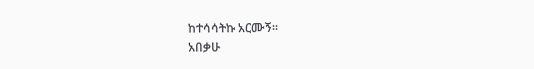ከተሳሳትኩ አርሙኝ።
አበቃሁ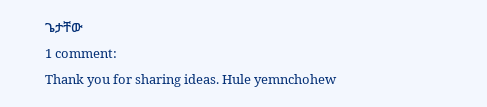ጌታቸው
1 comment:
Thank you for sharing ideas. Hule yemnchohew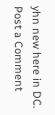yhn new here in DC.
Post a Comment